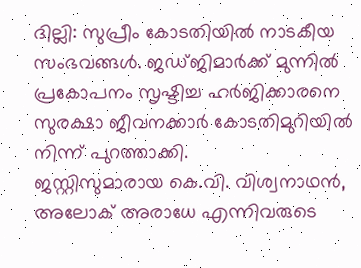ദില്ലി: സുപ്രീം കോടതിയിൽ നാടകീയ സംഭവങ്ങൾ. ജഡ്ജിമാർക്ക് മുന്നിൽ പ്രകോപനം സൃഷ്ടിച്ച ഹർജിക്കാരനെ സുരക്ഷാ ജീവനക്കാർ കോടതിമുറിയിൽ നിന്ന് പുറത്താക്കി.
ജസ്റ്റിസുമാരായ കെ.വി. വിശ്വനാഥൻ, അലോക് അരാധേ എന്നിവരുടെ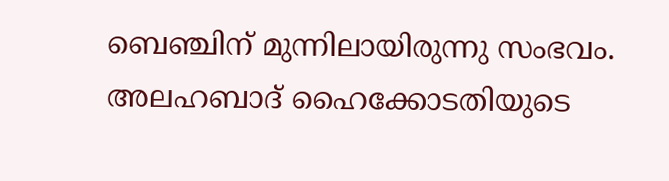ബെഞ്ചിന് മുന്നിലായിരുന്നു സംഭവം. അലഹബാദ് ഹൈക്കോടതിയുടെ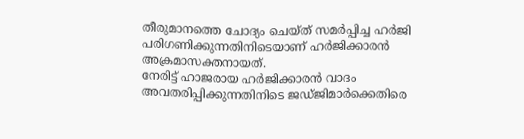തീരുമാനത്തെ ചോദ്യം ചെയ്ത് സമർപ്പിച്ച ഹർജി പരിഗണിക്കുന്നതിനിടെയാണ് ഹർജിക്കാരൻ അക്രമാസക്തനായത്.
നേരിട്ട് ഹാജരായ ഹർജിക്കാരൻ വാദം അവതരിപ്പിക്കുന്നതിനിടെ ജഡ്ജിമാർക്കെതിരെ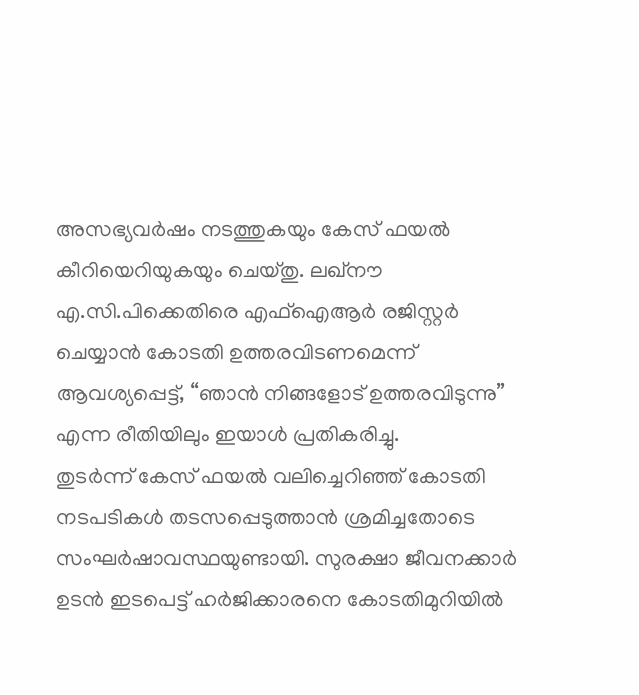അസഭ്യവർഷം നടത്തുകയും കേസ് ഫയൽ കീറിയെറിയുകയും ചെയ്തു. ലഖ്നൗ എ.സി.പിക്കെതിരെ എഫ്ഐആർ രജിസ്റ്റർ ചെയ്യാൻ കോടതി ഉത്തരവിടണമെന്ന് ആവശ്യപ്പെട്ട്, “ഞാൻ നിങ്ങളോട് ഉത്തരവിടുന്നു” എന്ന രീതിയിലും ഇയാൾ പ്രതികരിച്ചു.
തുടർന്ന് കേസ് ഫയൽ വലിച്ചെറിഞ്ഞ് കോടതി നടപടികൾ തടസപ്പെടുത്താൻ ശ്രമിച്ചതോടെ സംഘർഷാവസ്ഥയുണ്ടായി. സുരക്ഷാ ജീവനക്കാർ ഉടൻ ഇടപെട്ട് ഹർജിക്കാരനെ കോടതിമുറിയിൽ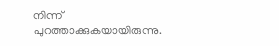നിന്ന് പുറത്താക്കുകയായിരുന്നു.